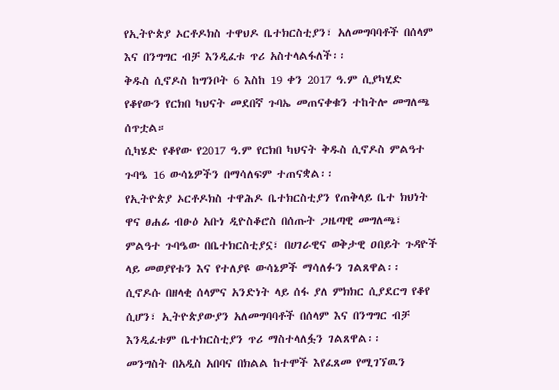የኢትዮጵያ ኦርቶዶክስ ተዋህዶ ቤተክርስቲያን፣ አለመግባባቶች በሰላም እና በንግግር ብቻ እንዲፈቱ ጥሪ አስተላልፋለች፡፡
ቅዱስ ሲኖዶስ ከግንቦት 6 እስከ 19 ቀን 2017 ዓ.ም ሲያካሂድ የቆየውን የርክበ ካህናት መደበኛ ጉባኤ መጠናቀቁን ተከትሎ መግለጫ ሰጥቷል።
ሲካሄድ የቆየው የ2017 ዓ.ም የርክበ ካህናት ቅዱስ ሲኖዶስ ምልዓተ ጉባዔ 16 ውሳኔዎችን በማሳለፍም ተጠናቋል፡፡
የኢትዮጵያ ኦርቶዶክስ ተዋሕዶ ቤተክርስቲያን የጠቅላይ ቤተ ክህነት ዋና ፀሐፊ ብፁዕ አቡነ ዲዮስቆሮስ በሰጡት ጋዜጣዊ መግለጫ፣ ምልዓተ ጉባዔው በቤተክርስቲያኗ፣ በሀገራዊና ወቅታዊ ዐበይት ጉዳዮች ላይ መወያየቱን እና የተለያዩ ውሳኔዎች ማሳለፉን ገልጸዋል፡፡
ሲኖዶሱ በዘላቂ ሰላምና አንድነት ላይ ሰፋ ያለ ምክክር ሲያደርግ የቆየ ሲሆን፣ ኢትዮጵያውያን አለመግባባቶች በሰላም እና በንግግር ብቻ እንዲፈቱም ቤተክርስቲያን ጥሪ ማስተላለፏን ገልጸዋል፡፡
መንግስት በአዲስ አበባና በክልል ከተሞች እየፈጸመ የሚገኘዉን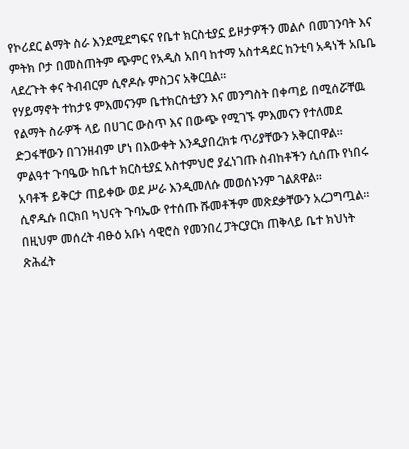የኮሪደር ልማት ስራ እንደሚደግፍና የቤተ ክርስቲያኗ ይዞታዎችን መልሶ በመገንባት እና ምትክ ቦታ በመስጠትም ጭምር የአዲስ አበባ ከተማ አስተዳደር ከንቲባ አዳነች አቤቤ ላደረጉት ቀና ትብብርም ሲኖዶሱ ምስጋና አቅርቧል፡፡
የሃይማኖት ተከታዩ ምእመናንም ቤተክርስቲያን እና መንግስት በቀጣይ በሚሰሯቸዉ የልማት ስራዎች ላይ በሀገር ውስጥ እና በውጭ የሚገኙ ምእመናን የተለመደ ድጋፋቸውን በገንዘብም ሆነ በእውቀት እንዲያበረክቱ ጥሪያቸውን አቅርበዋል፡፡
ምልዓተ ጉባዔው ከቤተ ክርስቲያኗ አስተምህሮ ያፈነገጡ ስብከቶችን ሲሰጡ የነበሩ አባቶች ይቅርታ ጠይቀው ወደ ሥራ እንዲመለሱ መወሰኑንም ገልጸዋል፡፡
ሲኖዱሱ በርክበ ካህናት ጉባኤው የተሰጡ ሹመቶችም መጽደቃቸውን አረጋግጧል፡፡
በዚህም መሰረት ብፁዕ አቡነ ሳዊሮስ የመንበረ ፓትርያርክ ጠቅላይ ቤተ ክህነት ጽሕፈት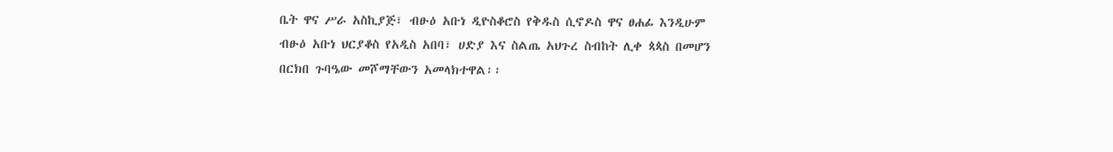ቤት ዋና ሥራ አስኪያጅ፣ ብፁዕ አቡነ ዲዮስቆሮስ የቅዱስ ሲኖዶስ ዋና ፀሐፊ እንዲሁም ብፁዕ አቡነ ህርያቆስ የአዲስ አበባ፣ ሀድያ እና ስልጤ አህጉረ ስብከት ሊቀ ጳጳስ በመሆን በርክበ ጉባዔው መሾማቸውን አመላክተዋል፡፡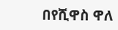በየሺዋስ ዋለ